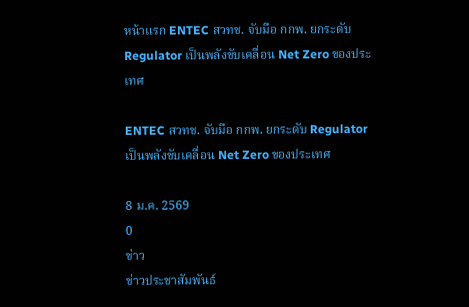หน้าแรก ENTEC สวทช. จับมือ กกพ. ยกระดับ Regulator เป็นพลังขับเคลื่อน Net Zero ของประเทศ

ENTEC สวทช. จับมือ กกพ. ยกระดับ Regulator เป็นพลังขับเคลื่อน Net Zero ของประเทศ

8 ม.ค. 2569
0
ข่าว
ข่าวประชาสัมพันธ์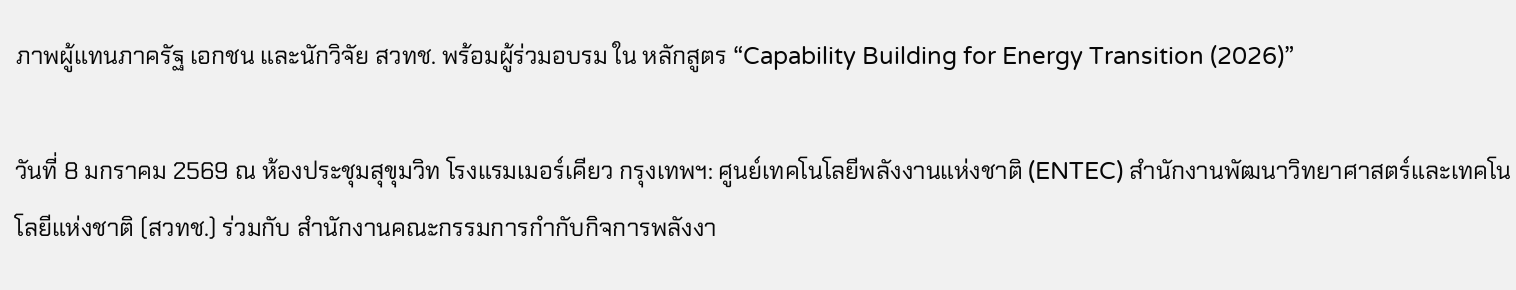ภาพผู้แทนภาครัฐ เอกชน และนักวิจัย สวทช. พร้อมผู้ร่วมอบรม ใน หลักสูตร “Capability Building for Energy Transition (2026)”

วันที่ 8 มกราคม 2569 ณ ห้องประชุมสุขุมวิท โรงแรมเมอร์เคียว กรุงเทพฯ: ศูนย์เทคโนโลยีพลังงานแห่งชาติ (ENTEC) สำนักงานพัฒนาวิทยาศาสตร์และเทคโนโลยีแห่งชาติ (สวทช.) ร่วมกับ สำนักงานคณะกรรมการกำกับกิจการพลังงา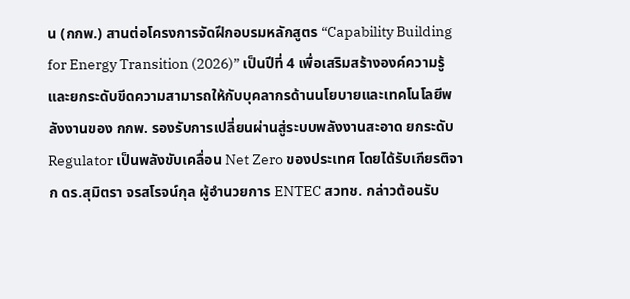น (กกพ.) สานต่อโครงการจัดฝึกอบรมหลักสูตร “Capability Building for Energy Transition (2026)” เป็นปีที่ 4 เพื่อเสริมสร้างองค์ความรู้และยกระดับขีดความสามารถให้กับบุคลากรด้านนโยบายและเทคโนโลยีพลังงานของ กกพ. รองรับการเปลี่ยนผ่านสู่ระบบพลังงานสะอาด ยกระดับ Regulator เป็นพลังขับเคลื่อน Net Zero ของประเทศ โดยได้รับเกียรติจาก ดร.สุมิตรา จรสโรจน์กุล ผู้อำนวยการ ENTEC สวทช. กล่าวต้อนรับ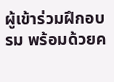ผู้เข้าร่วมฝึกอบรม พร้อมด้วยค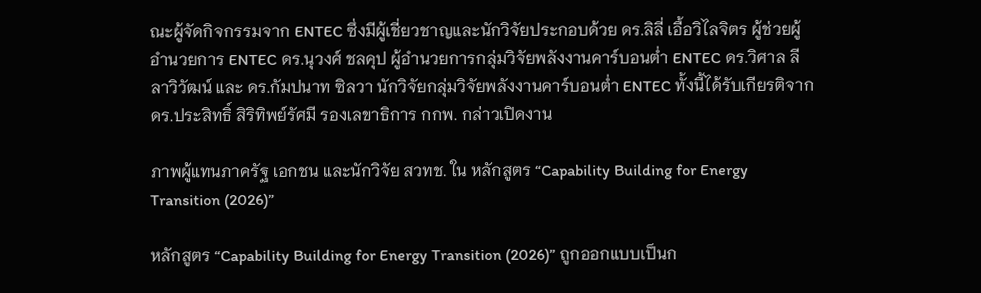ณะผู้จัดกิจกรรมจาก ENTEC ซึ่งมีผู้เชี่ยวชาญและนักวิจัยประกอบด้วย ดร.ลิลี่ เอื้อวิไลจิตร ผู้ช่วยผู้อำนวยการ ENTEC ดร.นุวงศ์ ชลคุป ผู้อำนวยการกลุ่มวิจัยพลังงานคาร์บอนต่ำ ENTEC ดร.วิศาล ลีลาวิวัฒน์ และ ดร.กัมปนาท ซิลวา นักวิจัยกลุ่มวิจัยพลังงานคาร์บอนต่ำ ENTEC ทั้งนี้ได้รับเกียรติจาก ดร.ประสิทธิ์ สิริทิพย์รัศมี รองเลขาธิการ กกพ. กล่าวเปิดงาน

ภาพผู้แทนภาครัฐ เอกชน และนักวิจัย สวทช. ใน หลักสูตร “Capability Building for Energy Transition (2026)”

หลักสูตร “Capability Building for Energy Transition (2026)” ถูกออกแบบเป็นก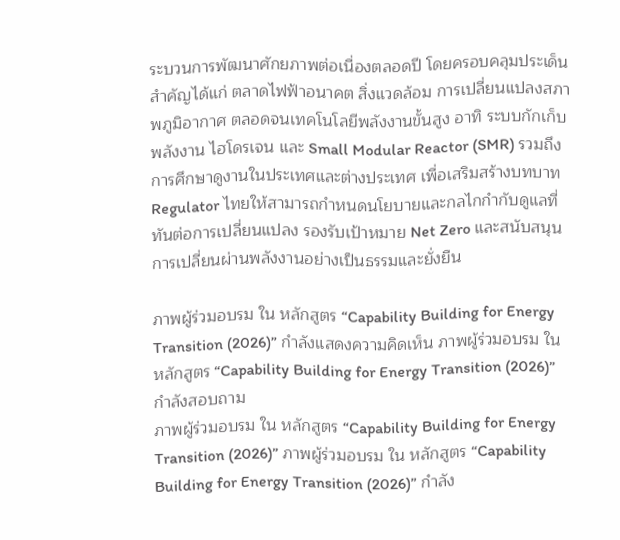ระบวนการพัฒนาศักยภาพต่อเนื่องตลอดปี โดยครอบคลุมประเด็นสำคัญได้แก่ ตลาดไฟฟ้าอนาคต สิ่งแวดล้อม การเปลี่ยนแปลงสภาพภูมิอากาศ ตลอดจนเทคโนโลยีพลังงานขั้นสูง อาทิ ระบบกักเก็บพลังงาน ไฮโดรเจน และ Small Modular Reactor (SMR) รวมถึงการศึกษาดูงานในประเทศและต่างประเทศ เพื่อเสริมสร้างบทบาท Regulator ไทยให้สามารถกำหนดนโยบายและกลไกกำกับดูแลที่ทันต่อการเปลี่ยนแปลง รองรับเป้าหมาย Net Zero และสนับสนุนการเปลี่ยนผ่านพลังงานอย่างเป็นธรรมและยั่งยืน

ภาพผู้ร่วมอบรม ใน หลักสูตร “Capability Building for Energy Transition (2026)” กำลังแสดงความคิดเห็น ภาพผู้ร่วมอบรม ใน หลักสูตร “Capability Building for Energy Transition (2026)” กำลังสอบถาม
ภาพผู้ร่วมอบรม ใน หลักสูตร “Capability Building for Energy Transition (2026)” ภาพผู้ร่วมอบรม ใน หลักสูตร “Capability Building for Energy Transition (2026)” กำลัง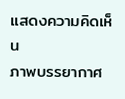แสดงความคิดเห็น
ภาพบรรยากาศ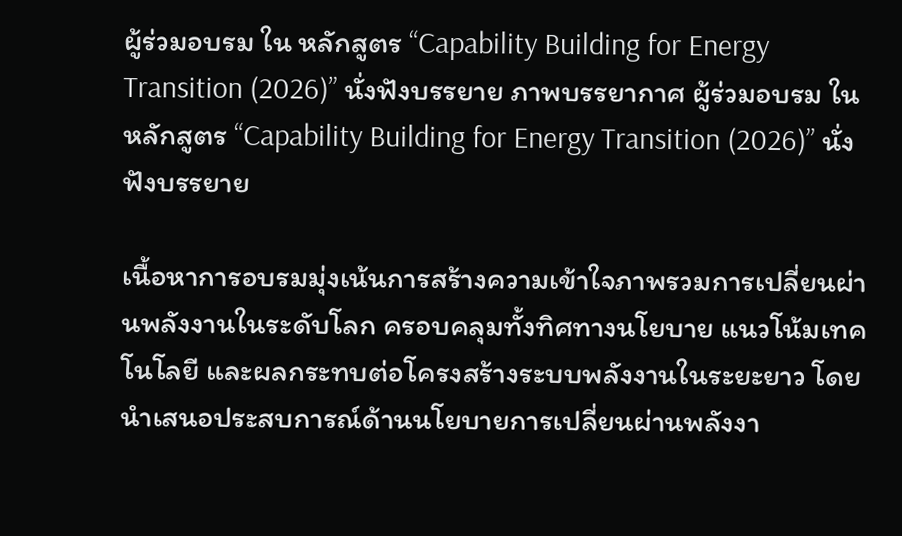ผู้ร่วมอบรม ใน หลักสูตร “Capability Building for Energy Transition (2026)” นั่งฟังบรรยาย ภาพบรรยากาศ ผู้ร่วมอบรม ใน หลักสูตร “Capability Building for Energy Transition (2026)” นั่งฟังบรรยาย

เนื้อหาการอบรมมุ่งเน้นการสร้างความเข้าใจภาพรวมการเปลี่ยนผ่านพลังงานในระดับโลก ครอบคลุมทั้งทิศทางนโยบาย แนวโน้มเทคโนโลยี และผลกระทบต่อโครงสร้างระบบพลังงานในระยะยาว โดยนำเสนอประสบการณ์ด้านนโยบายการเปลี่ยนผ่านพลังงา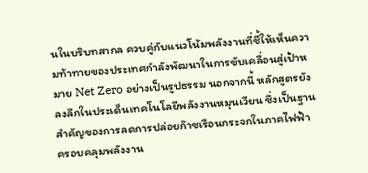นในบริบทสากล ควบคู่กับแนวโน้มพลังงานที่ชี้ให้เห็นความท้าทายของประเทศกำลังพัฒนาในการขับเคลื่อนสู่เป้าหมาย Net Zero อย่างเป็นรูปธรรม นอกจากนี้ หลักสูตรยังลงลึกในประเด็นเทคโนโลยีพลังงานหมุนเวียน ซึ่งเป็นฐานสำคัญของการลดการปล่อยก๊าซเรือนกระจกในภาคไฟฟ้า ครอบคลุมพลังงาน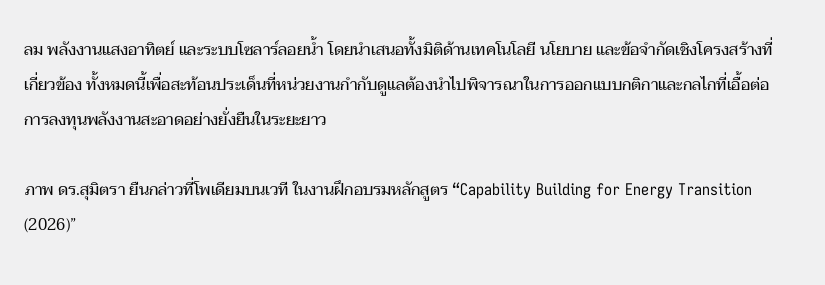ลม พลังงานแสงอาทิตย์ และระบบโซลาร์ลอยน้ำ โดยนำเสนอทั้งมิติด้านเทคโนโลยี นโยบาย และข้อจำกัดเชิงโครงสร้างที่เกี่ยวข้อง ทั้งหมดนี้เพื่อสะท้อนประเด็นที่หน่วยงานกำกับดูแลต้องนำไปพิจารณาในการออกแบบกติกาและกลไกที่เอื้อต่อการลงทุนพลังงานสะอาดอย่างยั่งยืนในระยะยาว

ภาพ ดร.สุมิตรา ยืนกล่าวที่โพเดียมบนเวที ในงานฝึกอบรมหลักสูตร “Capability Building for Energy Transition (2026)”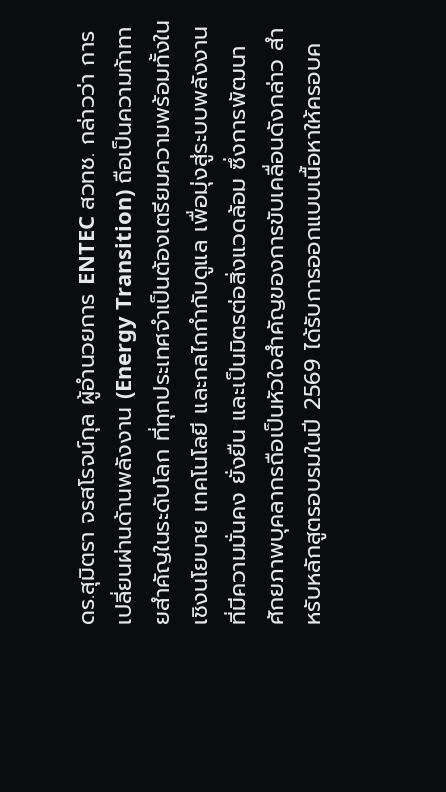ดร.สุมิตรา จรสโรจน์กุล ผู้อำนวยการ ENTEC สวทช. กล่าวว่า การเปลี่ยนผ่านด้านพลังงาน (Energy Transition) ถือเป็นความท้าทายสำคัญในระดับโลก ที่ทุกประเทศจำเป็นต้องเตรียมความพร้อมทั้งในเชิงนโยบาย เทคโนโลยี และกลไกกำกับดูแล เพื่อมุ่งสู่ระบบพลังงานที่มีความมั่นคง ยั่งยืน และเป็นมิตรต่อสิ่งแวดล้อม ซึ่งการพัฒนาศักยภาพบุคลากรถือเป็นหัวใจสำคัญของการขับเคลื่อนดังกล่าว สำหรับหลักสูตรอบรมในปี 2569 ได้รับการออกแบบเนื้อหาให้ครอบค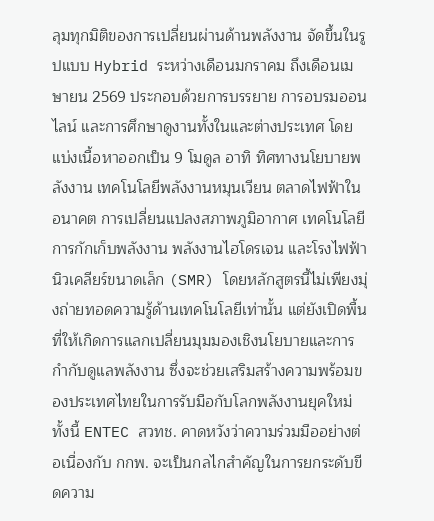ลุมทุกมิติของการเปลี่ยนผ่านด้านพลังงาน จัดขึ้นในรูปแบบ Hybrid ระหว่างเดือนมกราคม ถึงเดือนเมษายน 2569 ประกอบด้วยการบรรยาย การอบรมออนไลน์ และการศึกษาดูงานทั้งในและต่างประเทศ โดยแบ่งเนื้อหาออกเป็น 9 โมดูล อาทิ ทิศทางนโยบายพลังงาน เทคโนโลยีพลังงานหมุนเวียน ตลาดไฟฟ้าในอนาคต การเปลี่ยนแปลงสภาพภูมิอากาศ เทคโนโลยีการกักเก็บพลังงาน พลังงานไฮโดรเจน และโรงไฟฟ้านิวเคลียร์ขนาดเล็ก (SMR) โดยหลักสูตรนี้ไม่เพียงมุ่งถ่ายทอดความรู้ด้านเทคโนโลยีเท่านั้น แต่ยังเปิดพื้นที่ให้เกิดการแลกเปลี่ยนมุมมองเชิงนโยบายและการกำกับดูแลพลังงาน ซึ่งจะช่วยเสริมสร้างความพร้อมของประเทศไทยในการรับมือกับโลกพลังงานยุคใหม่ ทั้งนี้ ENTEC สวทช. คาดหวังว่าความร่วมมืออย่างต่อเนื่องกับ กกพ. จะเป็นกลไกสำคัญในการยกระดับขีดความ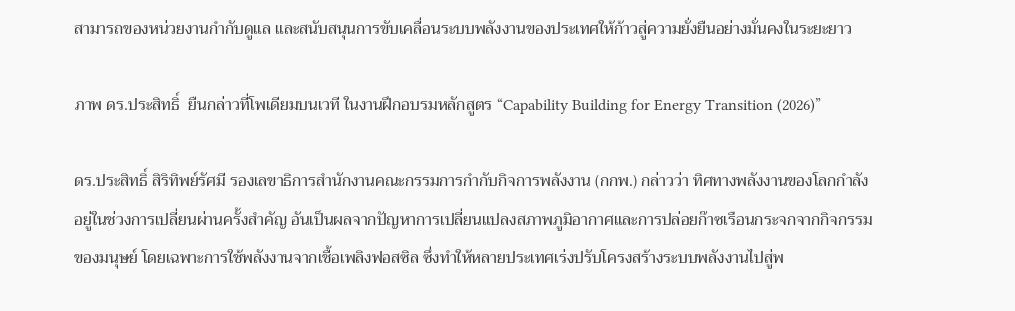สามารถของหน่วยงานกำกับดูแล และสนับสนุนการขับเคลื่อนระบบพลังงานของประเทศให้ก้าวสู่ความยั่งยืนอย่างมั่นคงในระยะยาว

ภาพ ดร.ประสิทธิ์  ยืนกล่าวที่โพเดียมบนเวที ในงานฝึกอบรมหลักสูตร “Capability Building for Energy Transition (2026)”

ดร.ประสิทธิ์ สิริทิพย์รัศมี รองเลขาธิการสำนักงานคณะกรรมการกำกับกิจการพลังงาน (กกพ.) กล่าวว่า ทิศทางพลังงานของโลกกำลังอยู่ในช่วงการเปลี่ยนผ่านครั้งสำคัญ อันเป็นผลจากปัญหาการเปลี่ยนแปลงสภาพภูมิอากาศและการปล่อยก๊าซเรือนกระจกจากกิจกรรมของมนุษย์ โดยเฉพาะการใช้พลังงานจากเชื้อเพลิงฟอสซิล ซึ่งทำให้หลายประเทศเร่งปรับโครงสร้างระบบพลังงานไปสู่พ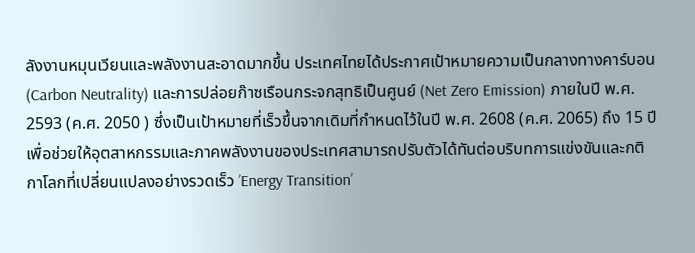ลังงานหมุนเวียนและพลังงานสะอาดมากขึ้น ประเทศไทยได้ประกาศเป้าหมายความเป็นกลางทางคาร์บอน (Carbon Neutrality) และการปล่อยก๊าซเรือนกระจกสุทธิเป็นศูนย์ (Net Zero Emission) ภายในปี พ.ศ. 2593 (ค.ศ. 2050 ) ซึ่งเป็นเป้าหมายที่เร็วขึ้นจากเดิมที่กำหนดไว้ในปี พ.ศ. 2608 (ค.ศ. 2065) ถึง 15 ปี เพื่อช่วยให้อุตสาหกรรมและภาคพลังงานของประเทศสามารถปรับตัวได้ทันต่อบริบทการแข่งขันและกติกาโลกที่เปลี่ยนแปลงอย่างรวดเร็ว ’Energy Transition’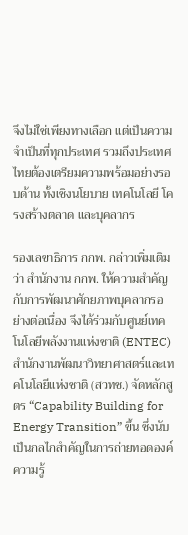จึงไม่ใช่เพียงทางเลือก แต่เป็นความจำเป็นที่ทุกประเทศ รวมถึงประเทศไทยต้องเตรียมความพร้อมอย่างรอบด้าน ทั้งเชิงนโยบาย เทคโนโลยี โครงสร้างตลาด และบุคลากร

รองเลขาธิการ กกพ. กล่าวเพิ่มเติมว่า สำนักงาน กกพ. ให้ความสำคัญกับการพัฒนาศักยภาพบุคลากรอย่างต่อเนื่อง จึงได้ร่วมกับศูนย์เทคโนโลยีพลังงานแห่งชาติ (ENTEC) สำนักงานพัฒนาวิทยาศาสตร์และเทคโนโลยีแห่งชาติ (สวทช.) จัดหลักสูตร “Capability Building for Energy Transition” ขึ้น ซึ่งนับเป็นกลไกสำคัญในการถ่ายทอดองค์ความรู้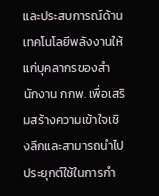และประสบการณ์ด้านเทคโนโลยีพลังงานให้แก่บุคลากรของสำนักงาน กกพ. เพื่อเสริมสร้างความเข้าใจเชิงลึกและสามารถนำไปประยุกต์ใช้ในการกำ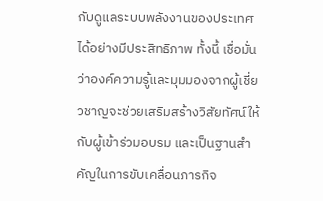กับดูแลระบบพลังงานของประเทศได้อย่างมีประสิทธิภาพ ทั้งนี้ เชื่อมั่นว่าองค์ความรู้และมุมมองจากผู้เชี่ยวชาญจะช่วยเสริมสร้างวิสัยทัศน์ให้กับผู้เข้าร่วมอบรม และเป็นฐานสำคัญในการขับเคลื่อนภารกิจ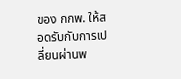ของ กกพ. ให้สอดรับกับการเปลี่ยนผ่านพ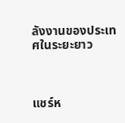ลังงานของประเทศในระยะยาว



แชร์ห